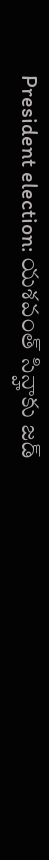President election: యశవంత్ సిన్హాకు జడ్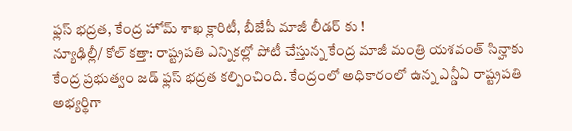ఫ్లస్ భద్రత, కేంద్ర హోమ్ శాఖ క్లారిటీ, బీజేపీ మాజీ లీడర్ కు !
న్యూఢిల్లీ/ కోల్ కత్తా: రాష్ట్రపతి ఎన్నికల్లో పోటీ చేస్తున్న కేంద్ర మాజీ మంత్రి యశవంత్ సిన్హాకు కేంద్ర ప్రభుత్వం జడ్ ఫ్లస్ భద్రత కల్పించింది. కేంద్రంలో అధికారంలో ఉన్న ఎన్డీఏ రాష్ట్రపతి అభ్యర్థిగా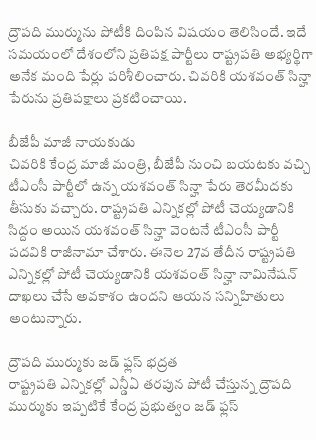ద్రౌపది ముర్మును పోటీకి దింపిన విషయం తెలిసిందే. ఇదే సమయంలో దేశంలోని ప్రతిపక్ష పార్టీలు రాష్ట్రపతి అభ్యర్థిగా అనేక మంది పేర్లు పరిశీలించారు. చివరికి యశవంత్ సిన్హా పేరును ప్రతిపక్షాలు ప్రకటించాయి.

బీజేపీ మాజీ నాయకుడు
చివరికి కేంద్ర మాజీ మంత్రి, బీజేపీ నుంచి బయటకు వచ్చి టీఎంసీ పార్టీలో ఉన్న యశవంత్ సిన్హా పేరు తెరమీదకు తీసుకు వచ్చారు. రాష్ట్రపతి ఎన్నికల్లో పోటీ చెయ్యడానికి సిద్దం అయిన యశవంత్ సిన్హా వెంటనే టీఎంసీ పార్టీ పదవికి రాజీనామా చేశారు. ఈనెల 27వ తేదీన రాష్ట్రపతి ఎన్నికల్లో పోటీ చెయ్యడానికి యశవంత్ సిన్హా నామినేషన్ దాఖలు చేసే అవకాశం ఉందని ఆయన సన్నిహితులు అంటున్నారు.

ద్రౌపది ముర్ముకు జడ్ ఫ్లస్ భద్రత
రాష్ట్రపతి ఎన్నికల్లో ఎన్డీఏ తరపున పోటీ చేస్తున్న ద్రౌపది ముర్ముకు ఇప్పటికే కేంద్ర ప్రభుత్వం జడ్ ఫ్లస్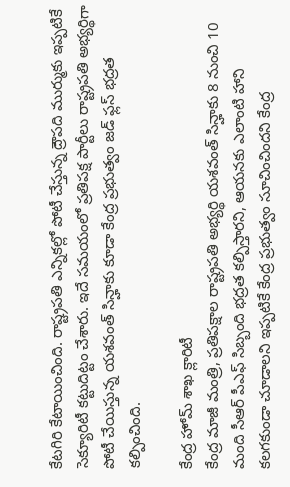కేటగిరి కేటాయించింది. రాష్ట్రపతి ఎన్నికల్లో పోటీ చేస్తున్న ద్రౌపది ముర్ముకు ఇప్పటికే సెక్యూరిటీ కట్టుదిట్టం చేశారు. ఇదే సమయంలో ప్రతిపక్ష పార్టీలు రాష్ట్రపతి అభ్యర్థిగా పోటీ చేయిస్తున్న యశవంత్ సిన్హాకు కూడా కేంద్ర ప్రభుత్వం జడ్ ఫ్లస్ భద్రత కల్పించింది.

కేంద్ర హోమ్ శాఖ క్లారిటీ
కేంద్ర మాజీ మంత్రి, ప్రతిపక్షాల రాష్ట్రపతి అభ్యర్థి యశవంత్ సిన్హాకు 8 నుంచి 10 మంది సీఆర్ పీఎఫ్ సిబ్బంది భద్రత కల్పిస్తారని, ఆయనకు ఎలాంటి హాని కలగకుండా చూడాలని ఇప్పటికే కేంద్ర ప్రభుత్వం సూచించిందని కేంద్ర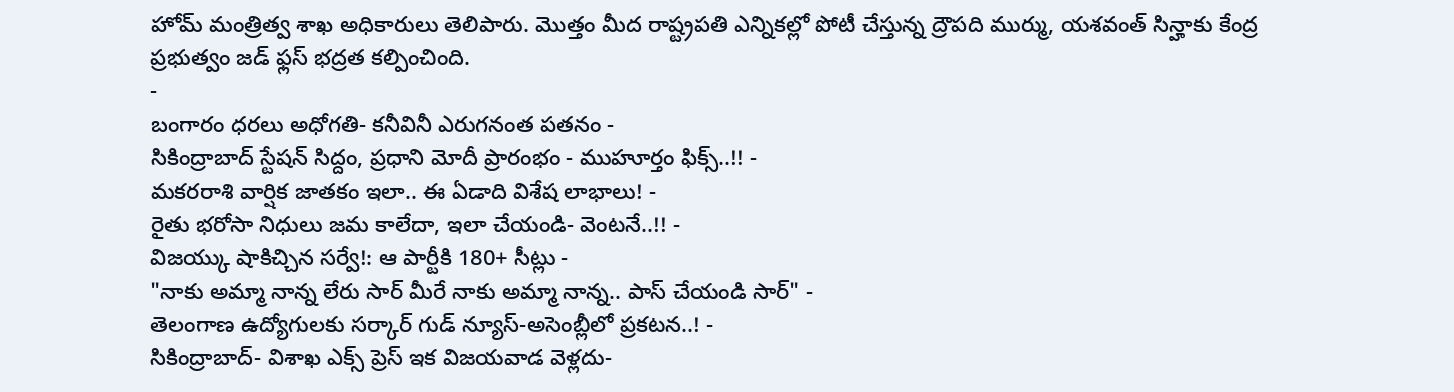హోమ్ మంత్రిత్వ శాఖ అధికారులు తెలిపారు. మొత్తం మీద రాష్ట్రపతి ఎన్నికల్లో పోటీ చేస్తున్న ద్రౌపది ముర్ము, యశవంత్ సిన్హాకు కేంద్ర ప్రభుత్వం జడ్ ఫ్లస్ భద్రత కల్పించింది.
-
బంగారం ధరలు అధోగతి- కనీవినీ ఎరుగనంత పతనం -
సికింద్రాబాద్ స్టేషన్ సిద్దం, ప్రధాని మోదీ ప్రారంభం - ముహూర్తం ఫిక్స్..!! -
మకరరాశి వార్షిక జాతకం ఇలా.. ఈ ఏడాది విశేష లాభాలు! -
రైతు భరోసా నిధులు జమ కాలేదా, ఇలా చేయండి- వెంటనే..!! -
విజయ్కు షాకిచ్చిన సర్వే!: ఆ పార్టీకి 180+ సీట్లు -
"నాకు అమ్మా నాన్న లేరు సార్ మీరే నాకు అమ్మా నాన్న.. పాస్ చేయండి సార్" -
తెలంగాణ ఉద్యోగులకు సర్కార్ గుడ్ న్యూస్-అసెంబ్లీలో ప్రకటన..! -
సికింద్రాబాద్- విశాఖ ఎక్స్ ప్రెస్ ఇక విజయవాడ వెళ్లదు-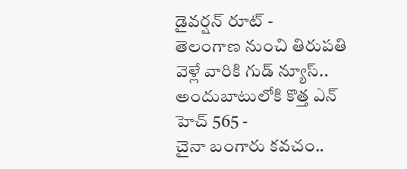డైవర్షన్ రూట్ -
తెలంగాణ నుంచి తిరుపతి వెళ్లే వారికి గుడ్ న్యూస్.. అందుబాటులోకి కొత్త ఎన్ హెచ్ 565 -
చైనా బంగారు కవచం..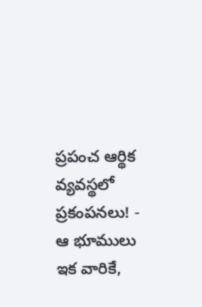ప్రపంచ ఆర్థిక వ్యవస్థలో ప్రకంపనలు! -
ఆ భూములు ఇక వారికే,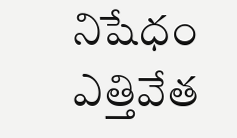నిషేధం ఎత్తివేత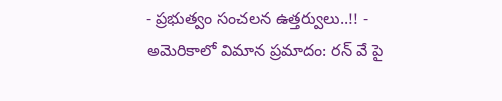- ప్రభుత్వం సంచలన ఉత్తర్వులు..!! -
అమెరికాలో విమాన ప్రమాదం: రన్ వే పై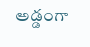అడ్డంగా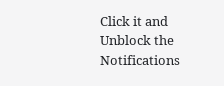Click it and Unblock the Notifications